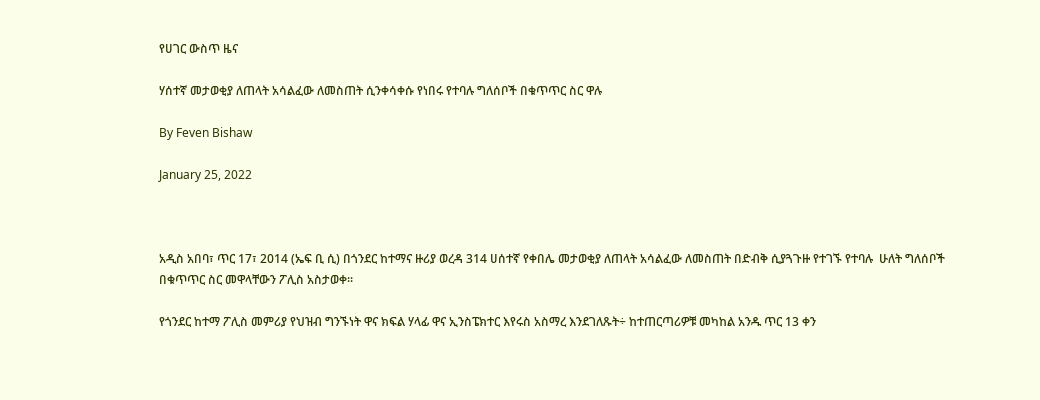የሀገር ውስጥ ዜና

ሃሰተኛ መታወቂያ ለጠላት አሳልፈው ለመስጠት ሲንቀሳቀሱ የነበሩ የተባሉ ግለሰቦች በቁጥጥር ስር ዋሉ

By Feven Bishaw

January 25, 2022



አዲስ አበባ፣ ጥር 17፣ 2014 (ኤፍ ቢ ሲ) በጎንደር ከተማና ዙሪያ ወረዳ 314 ሀሰተኛ የቀበሌ መታወቂያ ለጠላት አሳልፈው ለመስጠት በድብቅ ሲያጓጉዙ የተገኙ የተባሉ  ሁለት ግለሰቦች በቁጥጥር ስር መዋላቸውን ፖሊስ አስታወቀ፡፡

የጎንደር ከተማ ፖሊስ መምሪያ የህዝብ ግንኙነት ዋና ክፍል ሃላፊ ዋና ኢንስፔክተር እየሩስ አስማረ እንደገለጹት÷ ከተጠርጣሪዎቹ መካከል አንዱ ጥር 13 ቀን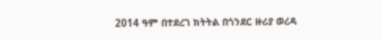2014 ዓም በተደረገ ክትትል በጎንደር ዙሪያ ወረዳ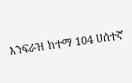እንፍራዝ ከተማ 104 ሀሰተኛ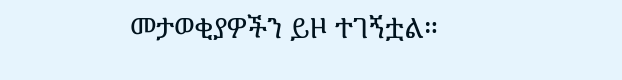መታወቂያዎችን ይዞ ተገኝቷል።